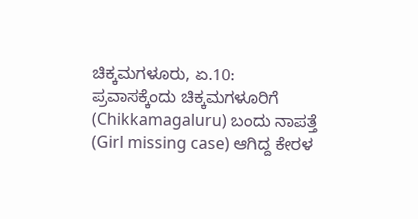ಚಿಕ್ಕಮಗಳೂರು, ಏ.10: ಪ್ರವಾಸಕ್ಕೆಂದು ಚಿಕ್ಕಮಗಳೂರಿಗೆ (Chikkamagaluru) ಬಂದು ನಾಪತ್ತೆ (Girl missing case) ಆಗಿದ್ದ ಕೇರಳ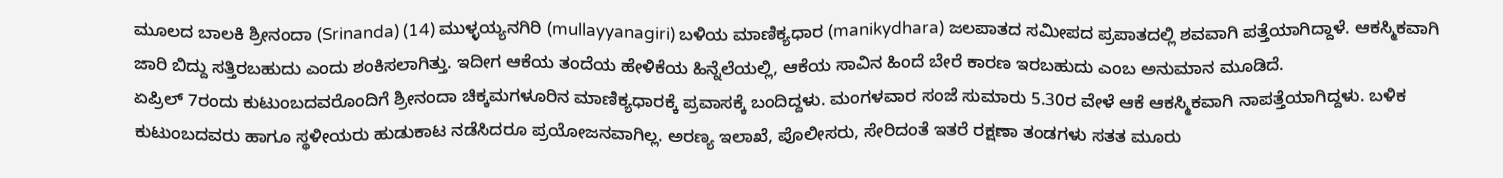ಮೂಲದ ಬಾಲಕಿ ಶ್ರೀನಂದಾ (Srinanda) (14) ಮುಳ್ಳಯ್ಯನಗಿರಿ (mullayyanagiri) ಬಳಿಯ ಮಾಣಿಕ್ಯಧಾರ (manikydhara) ಜಲಪಾತದ ಸಮೀಪದ ಪ್ರಪಾತದಲ್ಲಿ ಶವವಾಗಿ ಪತ್ತೆಯಾಗಿದ್ದಾಳೆ. ಆಕಸ್ಮಿಕವಾಗಿ ಜಾರಿ ಬಿದ್ದು ಸತ್ತಿರಬಹುದು ಎಂದು ಶಂಕಿಸಲಾಗಿತ್ತು. ಇದೀಗ ಆಕೆಯ ತಂದೆಯ ಹೇಳಿಕೆಯ ಹಿನ್ನೆಲೆಯಲ್ಲಿ, ಆಕೆಯ ಸಾವಿನ ಹಿಂದೆ ಬೇರೆ ಕಾರಣ ಇರಬಹುದು ಎಂಬ ಅನುಮಾನ ಮೂಡಿದೆ.
ಏಪ್ರಿಲ್ 7ರಂದು ಕುಟುಂಬದವರೊಂದಿಗೆ ಶ್ರೀನಂದಾ ಚಿಕ್ಕಮಗಳೂರಿನ ಮಾಣಿಕ್ಯಧಾರಕ್ಕೆ ಪ್ರವಾಸಕ್ಕೆ ಬಂದಿದ್ದಳು. ಮಂಗಳವಾರ ಸಂಜೆ ಸುಮಾರು 5.30ರ ವೇಳೆ ಆಕೆ ಆಕಸ್ಮಿಕವಾಗಿ ನಾಪತ್ತೆಯಾಗಿದ್ದಳು. ಬಳಿಕ ಕುಟುಂಬದವರು ಹಾಗೂ ಸ್ಥಳೀಯರು ಹುಡುಕಾಟ ನಡೆಸಿದರೂ ಪ್ರಯೋಜನವಾಗಿಲ್ಲ. ಅರಣ್ಯ ಇಲಾಖೆ, ಪೊಲೀಸರು, ಸೇರಿದಂತೆ ಇತರೆ ರಕ್ಷಣಾ ತಂಡಗಳು ಸತತ ಮೂರು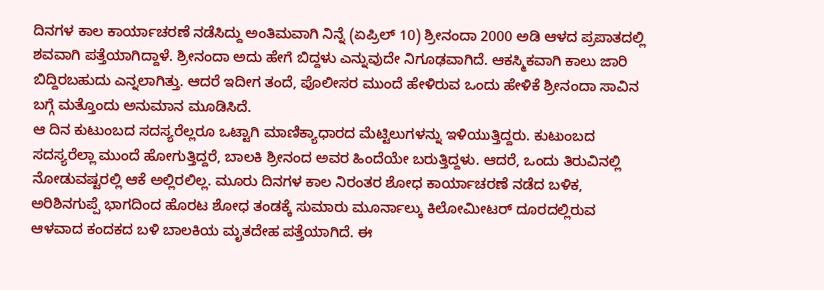ದಿನಗಳ ಕಾಲ ಕಾರ್ಯಾಚರಣೆ ನಡೆಸಿದ್ದು ಅಂತಿಮವಾಗಿ ನಿನ್ನೆ (ಏಪ್ರಿಲ್ 10) ಶ್ರೀನಂದಾ 2000 ಅಡಿ ಆಳದ ಪ್ರಪಾತದಲ್ಲಿ ಶವವಾಗಿ ಪತ್ತೆಯಾಗಿದ್ದಾಳೆ. ಶ್ರೀನಂದಾ ಅದು ಹೇಗೆ ಬಿದ್ದಳು ಎನ್ನುವುದೇ ನಿಗೂಢವಾಗಿದೆ. ಆಕಸ್ಮಿಕವಾಗಿ ಕಾಲು ಜಾರಿ ಬಿದ್ದಿರಬಹುದು ಎನ್ನಲಾಗಿತ್ತು. ಆದರೆ ಇದೀಗ ತಂದೆ, ಪೊಲೀಸರ ಮುಂದೆ ಹೇಳಿರುವ ಒಂದು ಹೇಳಿಕೆ ಶ್ರೀನಂದಾ ಸಾವಿನ ಬಗ್ಗೆ ಮತ್ತೊಂದು ಅನುಮಾನ ಮೂಡಿಸಿದೆ.
ಆ ದಿನ ಕುಟುಂಬದ ಸದಸ್ಯರೆಲ್ಲರೂ ಒಟ್ಟಾಗಿ ಮಾಣಿಕ್ಯಾಧಾರದ ಮೆಟ್ಟಿಲುಗಳನ್ನು ಇಳಿಯುತ್ತಿದ್ದರು. ಕುಟುಂಬದ ಸದಸ್ಯರೆಲ್ಲಾ ಮುಂದೆ ಹೋಗುತ್ತಿದ್ದರೆ, ಬಾಲಕಿ ಶ್ರೀನಂದ ಅವರ ಹಿಂದೆಯೇ ಬರುತ್ತಿದ್ದಳು. ಆದರೆ, ಒಂದು ತಿರುವಿನಲ್ಲಿ ನೋಡುವಷ್ಟರಲ್ಲಿ ಆಕೆ ಅಲ್ಲಿರಲಿಲ್ಲ. ಮೂರು ದಿನಗಳ ಕಾಲ ನಿರಂತರ ಶೋಧ ಕಾರ್ಯಾಚರಣೆ ನಡೆದ ಬಳಿಕ, ಅರಿಶಿನಗುಪ್ಪೆ ಭಾಗದಿಂದ ಹೊರಟ ಶೋಧ ತಂಡಕ್ಕೆ ಸುಮಾರು ಮೂರ್ನಾಲ್ಕು ಕಿಲೋಮೀಟರ್ ದೂರದಲ್ಲಿರುವ ಆಳವಾದ ಕಂದಕದ ಬಳಿ ಬಾಲಕಿಯ ಮೃತದೇಹ ಪತ್ತೆಯಾಗಿದೆ. ಈ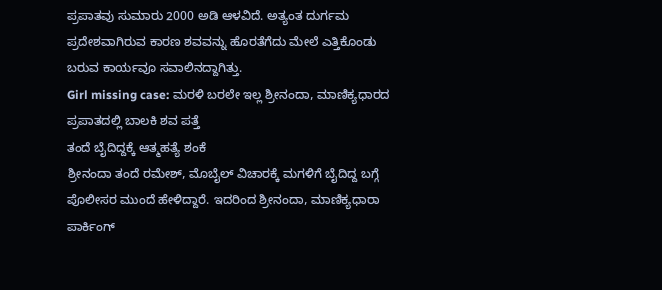ಪ್ರಪಾತವು ಸುಮಾರು 2000 ಅಡಿ ಆಳವಿದೆ. ಅತ್ಯಂತ ದುರ್ಗಮ ಪ್ರದೇಶವಾಗಿರುವ ಕಾರಣ ಶವವನ್ನು ಹೊರತೆಗೆದು ಮೇಲೆ ಎತ್ತಿಕೊಂಡು ಬರುವ ಕಾರ್ಯವೂ ಸವಾಲಿನದ್ದಾಗಿತ್ತು.
Girl missing case: ಮರಳಿ ಬರಲೇ ಇಲ್ಲ ಶ್ರೀನಂದಾ, ಮಾಣಿಕ್ಯಧಾರದ ಪ್ರಪಾತದಲ್ಲಿ ಬಾಲಕಿ ಶವ ಪತ್ತೆ
ತಂದೆ ಬೈದಿದ್ದಕ್ಕೆ ಆತ್ಮಹತ್ಯೆ ಶಂಕೆ
ಶ್ರೀನಂದಾ ತಂದೆ ರಮೇಶ್, ಮೊಬೈಲ್ ವಿಚಾರಕ್ಕೆ ಮಗಳಿಗೆ ಬೈದಿದ್ದ ಬಗ್ಗೆ ಪೊಲೀಸರ ಮುಂದೆ ಹೇಳಿದ್ದಾರೆ. ಇದರಿಂದ ಶ್ರೀನಂದಾ, ಮಾಣಿಕ್ಯಧಾರಾ ಪಾರ್ಕಿಂಗ್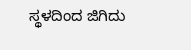ಸ್ಥಳದಿಂದ ಜಿಗಿದು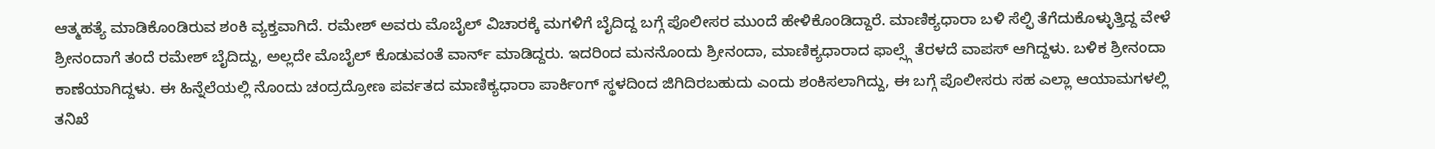ಆತ್ಮಹತ್ಯೆ ಮಾಡಿಕೊಂಡಿರುವ ಶಂಕಿ ವ್ಯಕ್ತವಾಗಿದೆ. ರಮೇಶ್ ಅವರು ಮೊಬೈಲ್ ವಿಚಾರಕ್ಕೆ ಮಗಳಿಗೆ ಬೈದಿದ್ದ ಬಗ್ಗೆ ಪೊಲೀಸರ ಮುಂದೆ ಹೇಳಿಕೊಂಡಿದ್ದಾರೆ. ಮಾಣಿಕ್ಯಧಾರಾ ಬಳಿ ಸೆಲ್ಫಿ ತೆಗೆದುಕೊಳ್ಳುತ್ತಿದ್ದ ವೇಳೆ ಶ್ರೀನಂದಾಗೆ ತಂದೆ ರಮೇಶ್ ಬೈದಿದ್ದು, ಅಲ್ಲದೇ ಮೊಬೈಲ್ ಕೊಡುವಂತೆ ವಾರ್ನ್ ಮಾಡಿದ್ದರು. ಇದರಿಂದ ಮನನೊಂದು ಶ್ರೀನಂದಾ, ಮಾಣಿಕ್ಯಧಾರಾದ ಫಾಲ್ಸ್ಗೆ ತೆರಳದೆ ವಾಪಸ್ ಆಗಿದ್ದಳು. ಬಳಿಕ ಶ್ರೀನಂದಾ ಕಾಣೆಯಾಗಿದ್ದಳು. ಈ ಹಿನ್ನೆಲೆಯಲ್ಲಿ ನೊಂದು ಚಂದ್ರದ್ರೋಣ ಪರ್ವತದ ಮಾಣಿಕ್ಯಧಾರಾ ಪಾರ್ಕಿಂಗ್ ಸ್ಥಳದಿಂದ ಜಿಗಿದಿರಬಹುದು ಎಂದು ಶಂಕಿಸಲಾಗಿದ್ದು, ಈ ಬಗ್ಗೆ ಪೊಲೀಸರು ಸಹ ಎಲ್ಲಾ ಆಯಾಮಗಳಲ್ಲಿ ತನಿಖೆ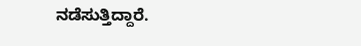ನಡೆಸುತ್ತಿದ್ದಾರೆ.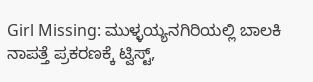Girl Missing: ಮುಳ್ಳಯ್ಯನಗಿರಿಯಲ್ಲಿ ಬಾಲಕಿ ನಾಪತ್ತೆ ಪ್ರಕರಣಕ್ಕೆ ಟ್ವಿಸ್ಟ್,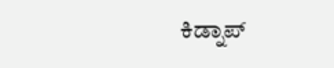ಕಿಡ್ನಾಪ್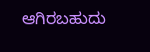ಆಗಿರಬಹುದು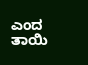ಎಂದ ತಾಯಿ